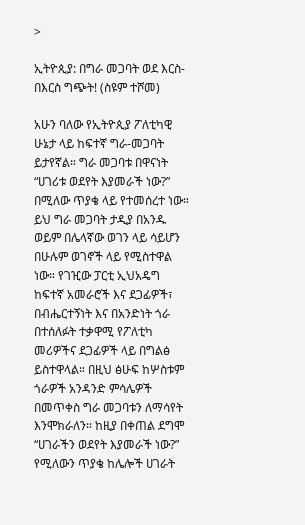>

ኢትዮጲያ: በግራ መጋባት ወደ እርስ-በእርስ ግጭት! (ስዩም ተሾመ)

አሁን ባለው የኢትዮጲያ ፖለቲካዊ ሁኔታ ላይ ከፍተኛ ግራ-መጋባት ይታየኛል። ግራ መጋባቱ በዋናነት “ሀገሪቱ ወደየት እያመራች ነው?” በሚለው ጥያቄ ላይ የተመሰረተ ነው። ይህ ግራ መጋባት ታዲያ በአንዱ ወይም በሌላኛው ወገን ላይ ሳይሆን በሁሉም ወገኖች ላይ የሚስተዋል ነው። የገዢው ፓርቲ ኢህአዴግ ከፍተኛ አመራሮች እና ደጋፊዎች፣ በብሔርተኝነት እና በአንድነት ጎራ በተሰለፉት ተቃዋሚ የፖለቲካ መሪዎችና ደጋፊዎች ላይ በግልፅ ይስተዋላል። በዚህ ፅሁፍ ከሦስቱም ጎራዎች አንዳንድ ምሳሌዎች በመጥቀስ ግራ መጋባቱን ለማሳየት እንሞክራለን። ከዚያ በቀጠል ደግሞ “ሀገራችን ወደየት እያመራች ነው?” የሚለውን ጥያቄ ከሌሎች ሀገራት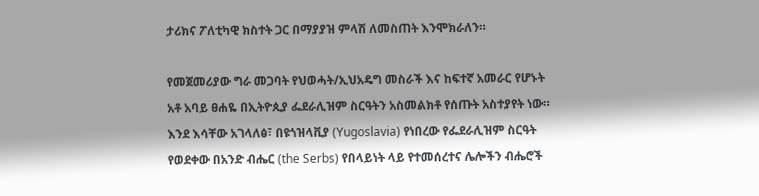ታሪክና ፖለቲካዊ ክስተት ጋር በማያያዝ ምላሽ ለመስጠት እንሞክራለን።

የመጀመሪያው ግራ መጋባት የህወሓት/ኢህአዴግ መስራች እና ከፍተኛ አመራር የሆኑት አቶ አባይ ፀሐዬ በኢትዮጲያ ፌደራሊዝም ስርዓትን አስመልክቶ የሰጡት አስተያየት ነው። እንደ እሳቸው አገላለፅ፣ በዩጎዝላቪያ (Yugoslavia) የነበረው የፌደራሊዝም ስርዓት የወደቀው በአንድ ብሔር (the Serbs) የበላይነት ላይ የተመሰረተና ሌሎችን ብሔሮች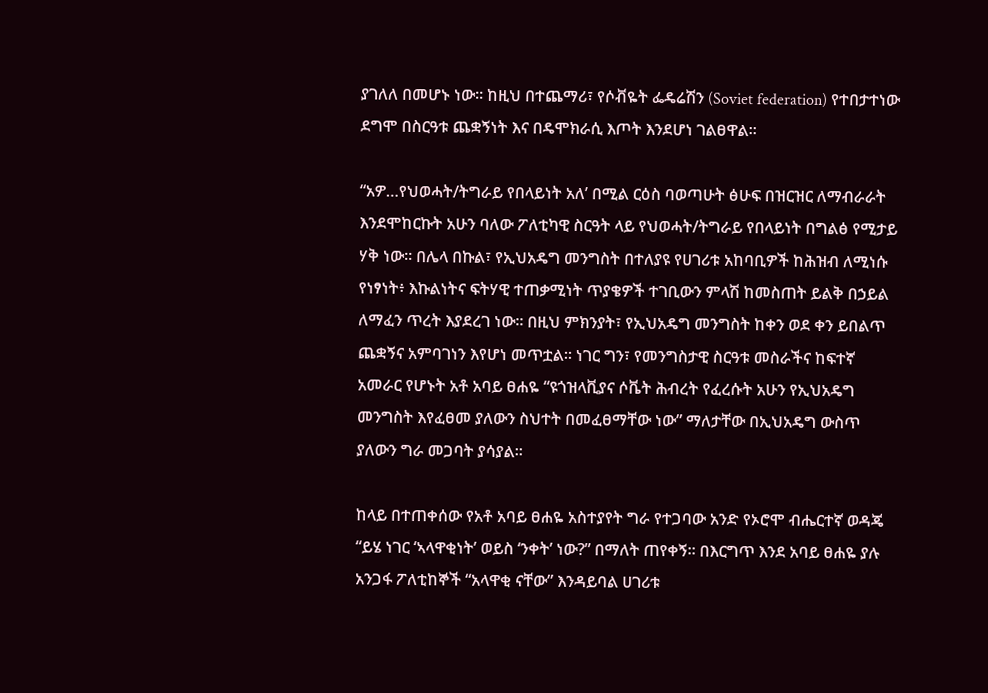ያገለለ በመሆኑ ነው። ከዚህ በተጨማሪ፣ የሶቭዬት ፌዴሬሽን (Soviet federation) የተበታተነው ደግሞ በስርዓቱ ጨቋኝነት እና በዴሞክራሲ እጦት እንደሆነ ገልፀዋል።

“አዎ…የህወሓት/ትግራይ የበላይነት አለ’ በሚል ርዕስ ባወጣሁት ፅሁፍ በዝርዝር ለማብራራት እንደሞከርኩት አሁን ባለው ፖለቲካዊ ስርዓት ላይ የህወሓት/ትግራይ የበላይነት በግልፅ የሚታይ ሃቅ ነው። በሌላ በኩል፣ የኢህአዴግ መንግስት በተለያዩ የሀገሪቱ አከባቢዎች ከሕዝብ ለሚነሱ የነፃነት፥ እኩልነትና ፍትሃዊ ተጠቃሚነት ጥያቄዎች ተገቢውን ምላሽ ከመስጠት ይልቅ በኃይል ለማፈን ጥረት እያደረገ ነው። በዚህ ምክንያት፣ የኢህአዴግ መንግስት ከቀን ወደ ቀን ይበልጥ ጨቋኝና አምባገነን እየሆነ መጥቷል። ነገር ግን፣ የመንግስታዊ ስርዓቱ መስራችና ከፍተኛ አመራር የሆኑት አቶ አባይ ፀሐዬ “ዩጎዝላቪያና ሶቬት ሕብረት የፈረሱት አሁን የኢህአዴግ መንግስት እየፈፀመ ያለውን ስህተት በመፈፀማቸው ነው” ማለታቸው በኢህአዴግ ውስጥ ያለውን ግራ መጋባት ያሳያል።

ከላይ በተጠቀሰው የአቶ አባይ ፀሐዬ አስተያየት ግራ የተጋባው አንድ የኦሮሞ ብሔርተኛ ወዳጄ “ይሄ ነገር ‘ኣላዋቂነት’ ወይስ ‘ንቀት’ ነው?” በማለት ጠየቀኝ። በእርግጥ እንደ አባይ ፀሐዬ ያሉ አንጋፋ ፖለቲከኞች “አላዋቂ ናቸው” እንዳይባል ሀገሪቱ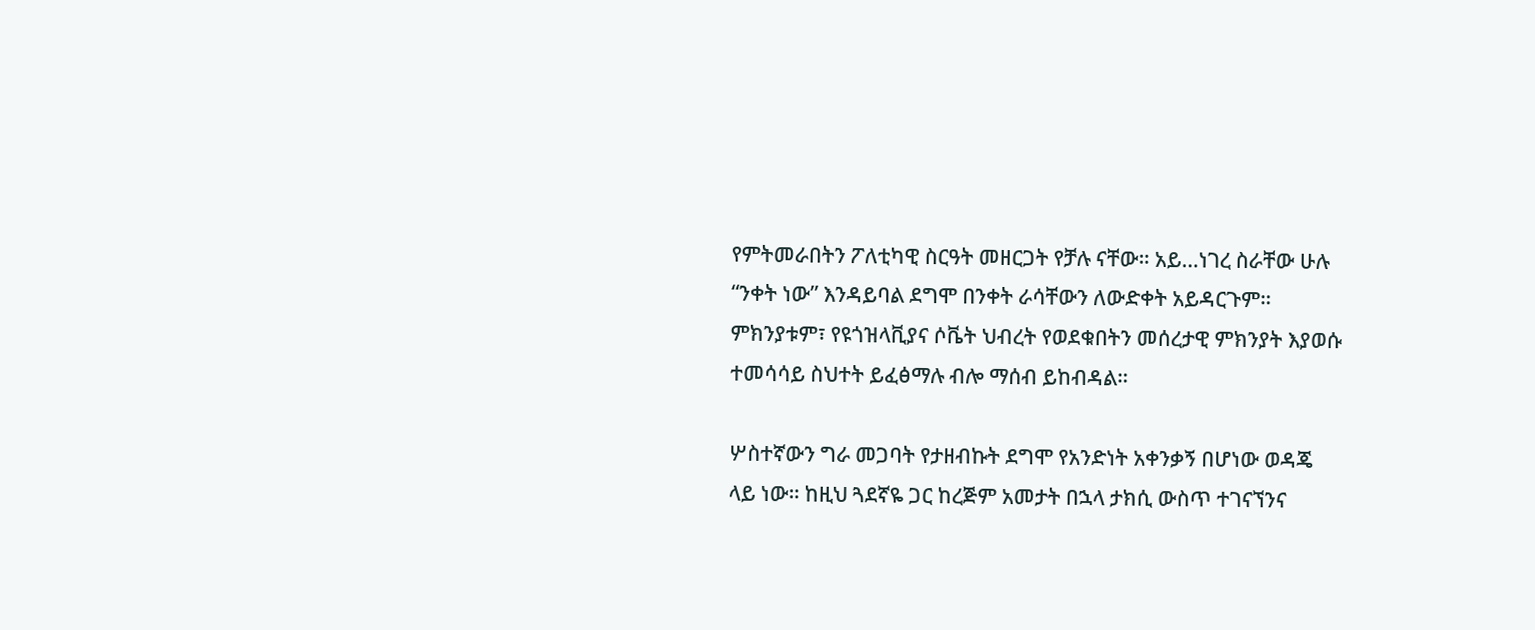የምትመራበትን ፖለቲካዊ ስርዓት መዘርጋት የቻሉ ናቸው። አይ…ነገረ ስራቸው ሁሉ “ንቀት ነው” እንዳይባል ደግሞ በንቀት ራሳቸውን ለውድቀት አይዳርጉም። ምክንያቱም፣ የዩጎዝላቪያና ሶቬት ህብረት የወደቁበትን መሰረታዊ ምክንያት እያወሱ ተመሳሳይ ስህተት ይፈፅማሉ ብሎ ማሰብ ይከብዳል።

ሦስተኛውን ግራ መጋባት የታዘብኩት ደግሞ የአንድነት አቀንቃኝ በሆነው ወዳጄ ላይ ነው። ከዚህ ጓደኛዬ ጋር ከረጅም አመታት በኋላ ታክሲ ውስጥ ተገናኘንና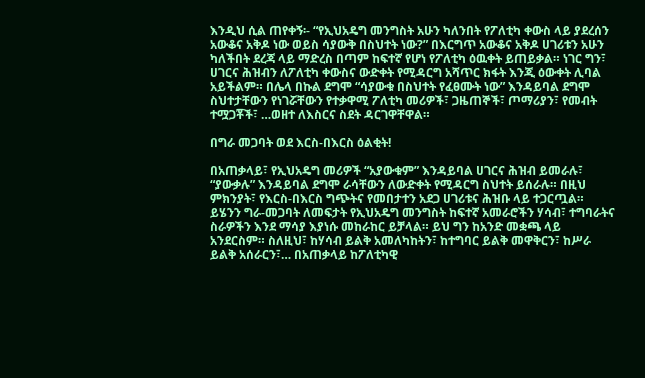እንዲህ ሲል ጠየቀኝ፡- “የኢህአዴግ መንግስት አሁን ካለንበት የፖለቲካ ቀውስ ላይ ያደረሰን አውቆና አቅዶ ነው ወይስ ሳያውቅ በስህተት ነው?” በእርግጥ አውቆና አቅዶ ሀገሪቱን አሁን ካለችበት ደረጃ ላይ ማድረስ በጣም ከፍተኛ የሆነ የፖለቲካ ዕዉቀት ይጠይቃል። ነገር ግን፣ ሀገርና ሕዝብን ለፖለቲካ ቀውስና ውድቀት የሚዳርግ አሻጥር ክፋት እንጂ ዕውቀት ሊባል አይችልም። በሌላ በኩል ደግሞ “ሳያውቁ በስህተት የፈፀሙት ነው” እንዳይባል ደግሞ ስህተታቸውን የነገሯቸውን የተቃዋሚ ፖለቲካ መሪዎች፣ ጋዜጠኞች፣ ጦማሪያን፣ የመብት ተሟጋቾች፣ …ወዘተ ለእስርና ስደት ዳርገዋቸዋል።

በግራ መጋባት ወደ እርስ-በእርስ ዕልቂት!

በአጠቃላይ፣ የኢህአዴግ መሪዎች “አያውቁም” እንዳይባል ሀገርና ሕዝብ ይመራሉ፣ “ያውቃሉ” እንዳይባል ደግሞ ራሳቸውን ለውድቀት የሚዳርግ ስህተት ይሰራሉ። በዚህ ምክንያት፣ የእርስ-በእርስ ግጭትና የመበታተን አደጋ ሀገሪቱና ሕዝቡ ላይ ተጋርጧል። ይሄንን ግራ-መጋባት ለመፍታት የኢህአዴግ መንግስት ከፍተኛ አመራሮችን ሃሳብ፣ ተግባራትና ስራዎችን እንደ ማሳያ እያነሱ መከራከር ይቻላል። ይህ ግን ከአንድ መቋጫ ላይ አንደርስም። ስለዚህ፣ ከሃሳብ ይልቅ አመለካከትን፣ ከተግባር ይልቅ መዋቅርን፣ ከሥራ ይልቅ አሰራርን፣… በአጠቃላይ ከፖለቲካዊ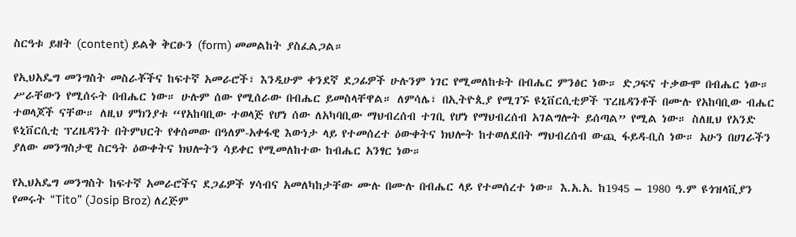ስርዓቱ ይዘት (content) ይልቅ ቅርፁን (form) መመልከት ያስፈልጋል።

የኢህአዴግ መንግስት መስራቾችና ከፍተኛ አመራሮች፣ እንዲሁም ቀንደኛ ደጋፊዎች ሁሉንም ነገር የሚመለከቱት በብሔር ምንፅር ነው። ድጋፍና ተቃውሞ በብሔር ነው። ሥራቸውን የሚሰሩት በብሔር ነው። ሁሉም ሰው የሚሰራው በብሔር ይመስላቸዋል። ለምሳሌ፣ በኢትዮጲያ የሚገኙ ዩኒቨርሲቲዎች ፕረዜዳንቶች በሙሉ የአከባቢው ብሔር ተወላጆች ናቸው። ለዚህ ምክንያቱ “የአከባቢው ተወላጅ የሆነ ሰው ለአካባቢው ማህብረሰብ ተገቢ የሆነ የማህብረሰብ አገልግሎት ይሰጣል” የሚል ነው። ስለዚህ የአንድ ዩኒቨርሲቲ ፕረዜዳንት በትምህርት የቀሰመው በዓለም-አቀፋዊ እውነታ ላይ የተመሰረተ ዕውቀትና ክህሎት ከተወለደበት ማህብረሰብ ውጪ ፋይዳ-ቢስ ነው። አሁን በሀገራችን ያለው መንግስታዊ ስርዓት ዕውቀትና ክህሎትን ሳይቀር የሚመለከተው ከብሔር አንፃር ነው።

የኢህአዴግ መንግስት ከፍተኛ አመራሮችና ደጋፊዎች ሃሳብና አመለካከታቸው ሙሉ በሙሉ በብሔር ላይ የተመሰረተ ነው። እ.አ.አ. ከ1945 – 1980 ዓ.ም ዩጎዝላቪያን የመሩት “Tito” (Josip Broz) ለረጅም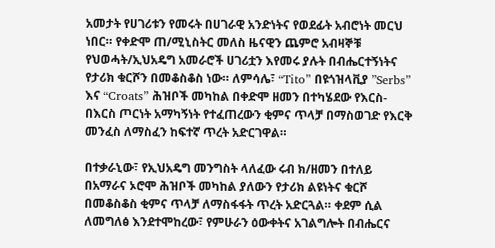አመታት የሀገሪቱን የመሩት በሀገራዊ አንድነትና የወደፊት አብሮነት መርህ ነበር። የቀድሞ ጠ/ሚኒስትር መለስ ዜናዊን ጨምሮ አብዛኞቹ የህወሓት/ኢህአዴግ አመራሮች ሀገሪቷን እየመሩ ያሉት በብሔርተኝነትና የታሪክ ቁርሾን በመቆስቆስ ነው። ለምሳሌ፣ “Tito” በዩጎዝላቪያ ”Serbs” እና “Croats” ሕዝቦች መካከል በቀድሞ ዘመን በተካሄደው የእርስ-በእርስ ጦርነት አማካኝነት የተፈጠረውን ቂምና ጥላቻ በማስወገድ የእርቅ መንፈስ ለማስፈን ከፍተኛ ጥረት አድርገዋል።

በተቃራኒው፣ የኢህአዴግ መንግስት ላለፈው ሩብ ክ/ዘመን በተለይ በአማራና ኦሮሞ ሕዝቦች መካከል ያለውን የታሪክ ልዩነትና ቁርሾ በመቆስቆስ ቂምና ጥላቻ ለማስፋፋት ጥረት አድርጓል። ቀደም ሲል ለመግለፅ እንደተሞከረው፣ የምሁራን ዕውቀትና አገልግሎት በብሔርና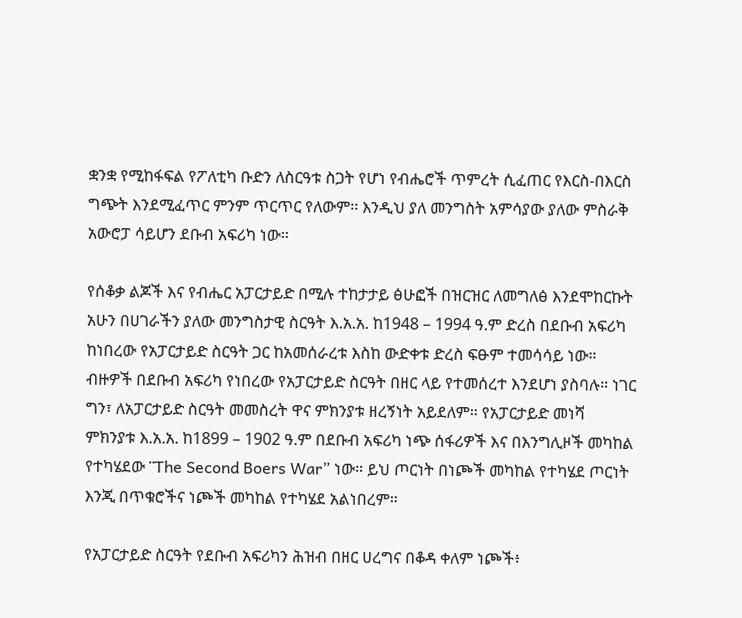ቋንቋ የሚከፋፍል የፖለቲካ ቡድን ለስርዓቱ ስጋት የሆነ የብሔሮች ጥምረት ሲፈጠር የእርስ-በእርስ ግጭት እንደሚፈጥር ምንም ጥርጥር የለውም፡፡ እንዲህ ያለ መንግስት አምሳያው ያለው ምስራቅ አውሮፓ ሳይሆን ደቡብ አፍሪካ ነው።

የሰቆቃ ልጆች እና የብሔር አፓርታይድ በሚሉ ተከታታይ ፅሁፎች በዝርዝር ለመግለፅ እንደሞከርኩት አሁን በሀገራችን ያለው መንግስታዊ ስርዓት እ.አ.አ. ከ1948 – 1994 ዓ.ም ድረስ በደቡብ አፍሪካ ከነበረው የአፓርታይድ ስርዓት ጋር ከአመሰራረቱ እስከ ውድቀቱ ድረስ ፍፁም ተመሳሳይ ነው። ብዙዎች በደቡብ አፍሪካ የነበረው የአፓርታይድ ስርዓት በዘር ላይ የተመሰረተ እንደሆነ ያስባሉ። ነገር ግን፣ ለአፓርታይድ ስርዓት መመስረት ዋና ምክንያቱ ዘረኝነት አይደለም። የአፓርታይድ መነሻ ምክንያቱ እ.አ.አ. ከ1899 – 1902 ዓ.ም በደቡብ አፍሪካ ነጭ ሰፋሪዎች እና በእንግሊዞች መካከል የተካሄደው ¨The Second Boers War” ነው። ይህ ጦርነት በነጮች መካከል የተካሄደ ጦርነት እንጂ በጥቁሮችና ነጮች መካከል የተካሄደ አልነበረም።

የአፓርታይድ ስርዓት የደቡብ አፍሪካን ሕዝብ በዘር ሀረግና በቆዳ ቀለም ነጮች፥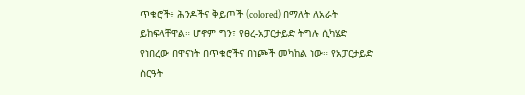ጥቁሮች፥ ሕንዶችና ቅይጦች (colored) በማለት ለአራት ይከፍላቸዋል። ሆኖም ግን፣ የፀረ-አፓርታይድ ትግሉ ሲካሄድ የነበረው በዋናነት በጥቁሮችና በነጮች መካከል ነው። የአፓርታይድ ስርዓት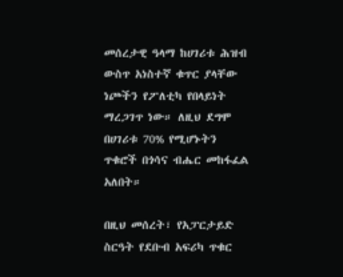መሰረታዊ ዓላማ ከሀገሪቱ ሕዝብ ውስጥ አነስተኛ ቁጥር ያላቸው ነጮችን የፖለቲካ የበላይነት ማረጋገጥ ነው። ለዚህ ደግሞ በሀገሪቱ 70% የሚሆኑትን ጥቁሮች በጎሳና ብሔር መከፋፈል አለበት።

በዚህ መሰረት፣ የአፓርታይድ ስርዓት የደቡብ አፍሪካ ጥቁር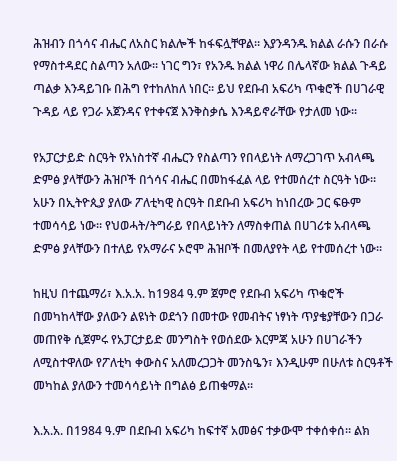ሕዝብን በጎሳና ብሔር ለአስር ክልሎች ከፋፍሏቸዋል። እያንዳንዱ ክልል ራሱን በራሱ የማስተዳደር ስልጣን አለው። ነገር ግን፣ የአንዱ ክልል ነዋሪ በሌላኛው ክልል ጉዳይ ጣልቃ እንዳይገቡ በሕግ የተከለከለ ነበር። ይህ የደቡብ አፍሪካ ጥቁሮች በሀገራዊ ጉዳይ ላይ የጋራ አጀንዳና የተቀናጀ እንቅስቃሴ እንዳይኖራቸው የታለመ ነው።

የአፓርታይድ ስርዓት የአነስተኛ ብሔርን የስልጣን የበላይነት ለማረጋገጥ አብላጫ ድምፅ ያላቸውን ሕዝቦች በጎሳና ብሔር በመከፋፈል ላይ የተመሰረተ ስርዓት ነው። አሁን በኢትዮጲያ ያለው ፖለቲካዊ ስርዓት በደቡብ አፍሪካ ከነበረው ጋር ፍፁም ተመሳሳይ ነው። የህወሓት/ትግራይ የበላይነትን ለማስቀጠል በሀገሪቱ አብላጫ ድምፅ ያላቸውን በተለይ የአማራና ኦሮሞ ሕዝቦች በመለያየት ላይ የተመሰረተ ነው።

ከዚህ በተጨማሪ፣ እ.አ.አ. ከ1984 ዓ.ም ጀምሮ የደቡብ አፍሪካ ጥቁሮች በመካከላቸው ያለውን ልዩነት ወደጎን በመተው የመብትና ነፃነት ጥያቄያቸውን በጋራ መጠየቅ ሲጀምሩ የአፓርታይድ መንግስት የወሰደው እርምጃ አሁን በሀገራችን ለሚስተዋለው የፖለቲካ ቀውስና አለመረጋጋት መንስዔን፣ እንዲሁም በሁለቱ ስርዓቶች መካከል ያለውን ተመሳሳይነት በግልፅ ይጠቁማል።

እ.አ.አ. በ1984 ዓ.ም በደቡብ አፍሪካ ከፍተኛ አመፅና ተቃውሞ ተቀሰቀሰ። ልክ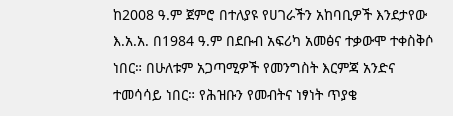ከ2008 ዓ.ም ጀምሮ በተለያዩ የሀገራችን አከባቢዎች እንደታየው እ.አ.አ. በ1984 ዓ.ም በደቡብ አፍሪካ አመፅና ተቃውሞ ተቀስቅሶ ነበር። በሁለቱም አጋጣሚዎች የመንግስት እርምጃ አንድና ተመሳሳይ ነበር። የሕዝቡን የመብትና ነፃነት ጥያቄ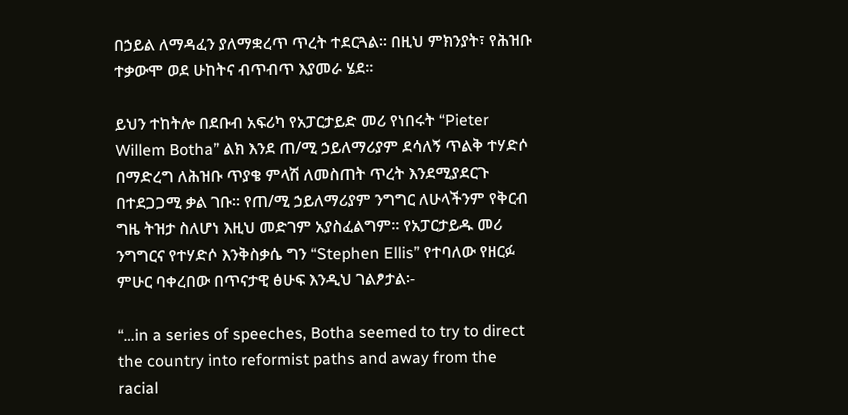በኃይል ለማዳፈን ያለማቋረጥ ጥረት ተደርጓል። በዚህ ምክንያት፣ የሕዝቡ ተቃውሞ ወደ ሁከትና ብጥብጥ እያመራ ሄደ።

ይህን ተከትሎ በደቡብ አፍሪካ የአፓርታይድ መሪ የነበሩት “Pieter Willem Botha” ልክ እንደ ጠ/ሚ ኃይለማሪያም ደሳለኝ ጥልቅ ተሃድሶ በማድረግ ለሕዝቡ ጥያቄ ምላሽ ለመስጠት ጥረት እንደሚያደርጉ በተደጋጋሚ ቃል ገቡ። የጠ/ሚ ኃይለማሪያም ንግግር ለሁላችንም የቅርብ ግዜ ትዝታ ስለሆነ እዚህ መድገም አያስፈልግም። የአፓርታይዱ መሪ ንግግርና የተሃድሶ እንቅስቃሴ ግን “Stephen Ellis” የተባለው የዘርፉ ምሁር ባቀረበው በጥናታዊ ፅሁፍ እንዲህ ገልፆታል፡-

“…in a series of speeches, Botha seemed to try to direct the country into reformist paths and away from the racial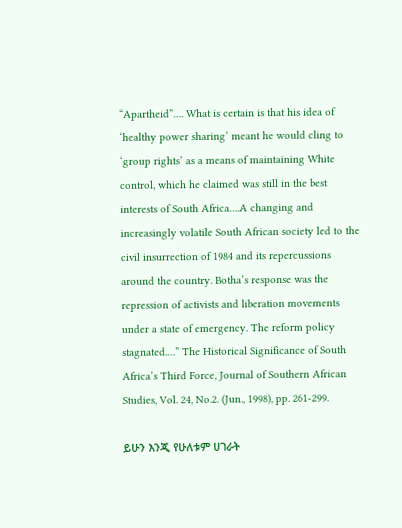“Apartheid”…. What is certain is that his idea of ‘healthy power sharing’ meant he would cling to ‘group rights’ as a means of maintaining White control, which he claimed was still in the best interests of South Africa….A changing and increasingly volatile South African society led to the civil insurrection of 1984 and its repercussions around the country. Botha’s response was the repression of activists and liberation movements under a state of emergency. The reform policy stagnated.…” The Historical Significance of South Africa’s Third Force, Journal of Southern African Studies, Vol. 24, No.2. (Jun., 1998), pp. 261-299.

ይሁን እንጂ የሁለቱም ሀገራት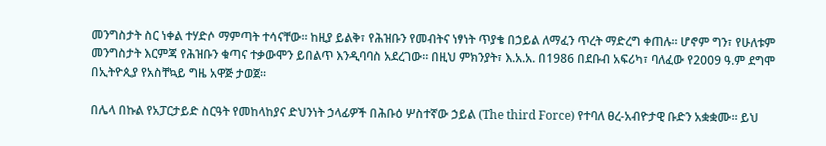መንግስታት ስር ነቀል ተሃድሶ ማምጣት ተሳናቸው። ከዚያ ይልቅ፣ የሕዝቡን የመብትና ነፃነት ጥያቄ በኃይል ለማፈን ጥረት ማድረግ ቀጠሉ። ሆኖም ግን፣ የሁለቱም መንግስታት እርምጃ የሕዝቡን ቁጣና ተቃውሞን ይበልጥ እንዲባባስ አደረገው። በዚህ ምክንያት፣ እ.አ.አ. በ1986 በደቡብ አፍሪካ፣ ባለፈው የ2009 ዓ.ም ደግሞ በኢትዮጲያ የአስቸኳይ ግዜ አዋጅ ታወጀ።

በሌላ በኩል የአፓርታይድ ስርዓት የመከላከያና ድህንነት ኃላፊዎች በሕቡዕ ሦስተኛው ኃይል (The third Force) የተባለ ፀረ-አብዮታዊ ቡድን አቋቋሙ። ይህ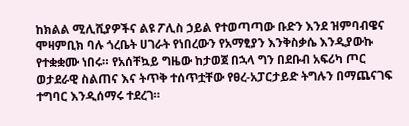ከክልል ሚሊሺያዎችና ልዩ ፖሊስ ኃይል የተወጣጣው ቡድን እንደ ዝምባብዌና ሞዛምቢክ ባሉ ጎረቤት ሀገራት የነበረውን የአማፂያን እንቅስቃሴ እንዲያውኩ የተቋቋሙ ነበሩ። የአሰቸኳይ ግዜው ከታወጀ በኋላ ግን በደቡብ አፍሪካ ጦር ወታደራዊ ስልጠና እና ትጥቅ ተሰጥቷቸው የፀረ-አፓርታይድ ትግሉን በማጨናገፍ ተግባር እንዲሰማሩ ተደረገ።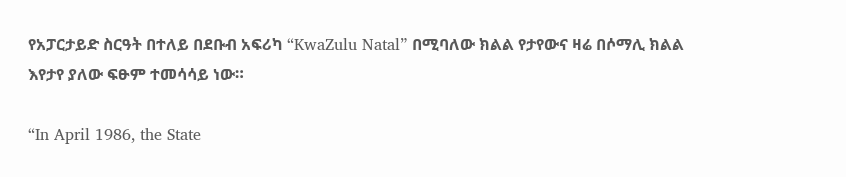የአፓርታይድ ስርዓት በተለይ በደቡብ አፍሪካ “KwaZulu Natal” በሚባለው ክልል የታየውና ዛሬ በሶማሊ ክልል እየታየ ያለው ፍፁም ተመሳሳይ ነው።

“In April 1986, the State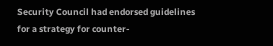Security Council had endorsed guidelines for a strategy for counter-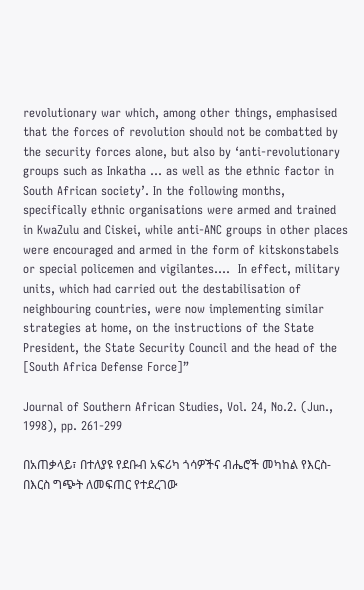revolutionary war which, among other things, emphasised that the forces of revolution should not be combatted by the security forces alone, but also by ‘anti-revolutionary groups such as Inkatha … as well as the ethnic factor in South African society’. In the following months, specifically ethnic organisations were armed and trained in KwaZulu and Ciskei, while anti-ANC groups in other places were encouraged and armed in the form of kitskonstabels or special policemen and vigilantes….  In effect, military units, which had carried out the destabilisation of neighbouring countries, were now implementing similar strategies at home, on the instructions of the State President, the State Security Council and the head of the [South Africa Defense Force]”

Journal of Southern African Studies, Vol. 24, No.2. (Jun., 1998), pp. 261-299

በአጠቃላይ፣ በተለያዩ የደቡብ አፍሪካ ጎሳዎችና ብሔሮች መካከል የእርስ-በእርስ ግጭት ለመፍጠር የተደረገው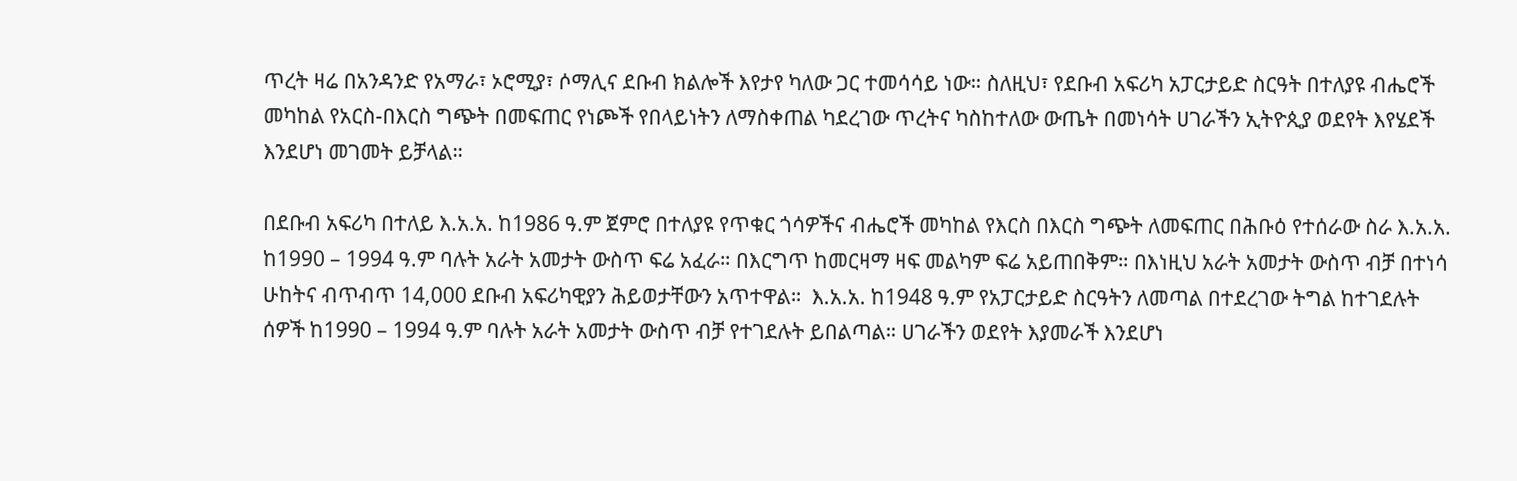ጥረት ዛሬ በአንዳንድ የአማራ፣ ኦሮሚያ፣ ሶማሊና ደቡብ ክልሎች እየታየ ካለው ጋር ተመሳሳይ ነው። ስለዚህ፣ የደቡብ አፍሪካ አፓርታይድ ስርዓት በተለያዩ ብሔሮች መካከል የአርስ-በእርስ ግጭት በመፍጠር የነጮች የበላይነትን ለማስቀጠል ካደረገው ጥረትና ካስከተለው ውጤት በመነሳት ሀገራችን ኢትዮጲያ ወደየት እየሄደች እንደሆነ መገመት ይቻላል።

በደቡብ አፍሪካ በተለይ እ.አ.አ. ከ1986 ዓ.ም ጀምሮ በተለያዩ የጥቁር ጎሳዎችና ብሔሮች መካከል የእርስ በእርስ ግጭት ለመፍጠር በሕቡዕ የተሰራው ስራ እ.አ.አ. ከ1990 – 1994 ዓ.ም ባሉት አራት አመታት ውስጥ ፍሬ አፈራ። በእርግጥ ከመርዛማ ዛፍ መልካም ፍሬ አይጠበቅም። በእነዚህ አራት አመታት ውስጥ ብቻ በተነሳ ሁከትና ብጥብጥ 14,000 ደቡብ አፍሪካዊያን ሕይወታቸውን አጥተዋል።  እ.አ.አ. ከ1948 ዓ.ም የአፓርታይድ ስርዓትን ለመጣል በተደረገው ትግል ከተገደሉት ሰዎች ከ1990 – 1994 ዓ.ም ባሉት አራት አመታት ውስጥ ብቻ የተገደሉት ይበልጣል። ሀገራችን ወደየት እያመራች እንደሆነ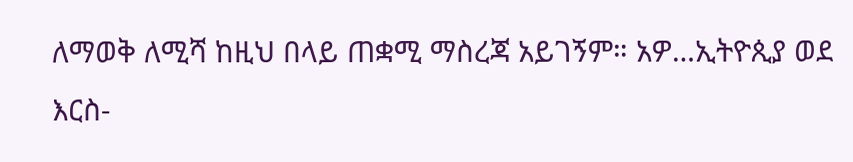ለማወቅ ለሚሻ ከዚህ በላይ ጠቋሚ ማስረጃ አይገኝም። አዎ…ኢትዮጲያ ወደ እርስ-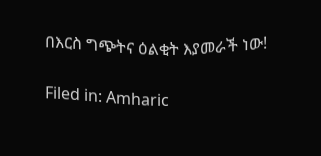በእርስ ግጭትና ዕልቂት እያመራች ነው!

Filed in: Amharic